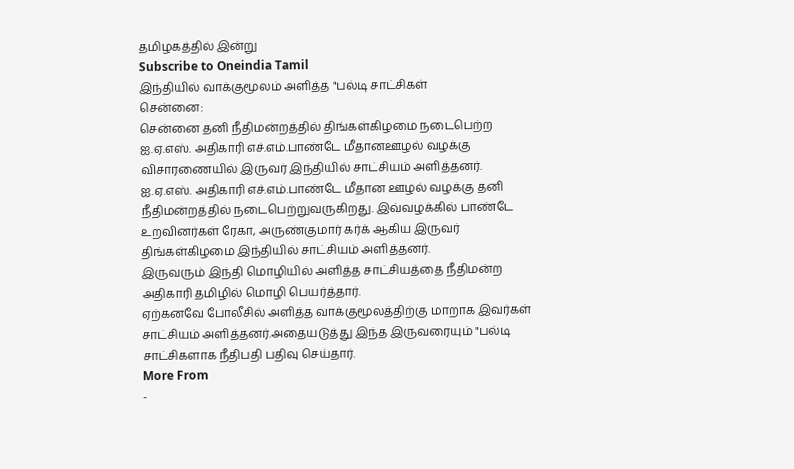தமிழகத்தில் இன்று
Subscribe to Oneindia Tamil
இந்தியில் வாக்குமூலம் அளித்த "பல்டி சாட்சிகள்
சென்னை:
சென்னை தனி நீதிமன்றத்தில் திங்கள்கிழமை நடைபெற்ற ஐ.ஏ.எஸ். அதிகாரி எச்.எம்.பாண்டே மீதானஊழல் வழக்கு விசாரணையில் இருவர் இந்தியில் சாட்சியம் அளித்தனர்.
ஐ.ஏ.எஸ். அதிகாரி எச்.எம்.பாண்டே மீதான ஊழல் வழக்கு தனி நீதிமன்றத்தில் நடைபெற்றுவருகிறது. இவ்வழக்கில் பாண்டே உறவினர்கள் ரேகா, அருண்குமார் கர்க் ஆகிய இருவர் திங்கள்கிழமை இந்தியில் சாட்சியம் அளித்தனர்.
இருவரும் இந்தி மொழியில் அளித்த சாட்சியத்தை நீதிமன்ற அதிகாரி தமிழில் மொழி பெயர்த்தார்.
ஏற்கனவே போலீசில் அளித்த வாக்குமூலத்திற்கு மாறாக இவர்கள் சாட்சியம் அளித்தனர்.அதையடுத்து இந்த இருவரையும் "பல்டி சாட்சிகளாக நீதிபதி பதிவு செய்தார்.
More From
-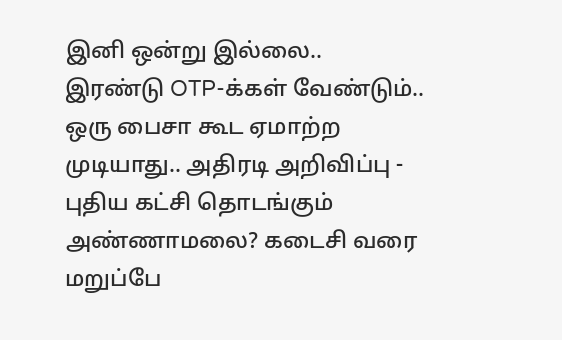இனி ஒன்று இல்லை.. இரண்டு OTP-க்கள் வேண்டும்.. ஒரு பைசா கூட ஏமாற்ற முடியாது.. அதிரடி அறிவிப்பு -
புதிய கட்சி தொடங்கும் அண்ணாமலை? கடைசி வரை மறுப்பே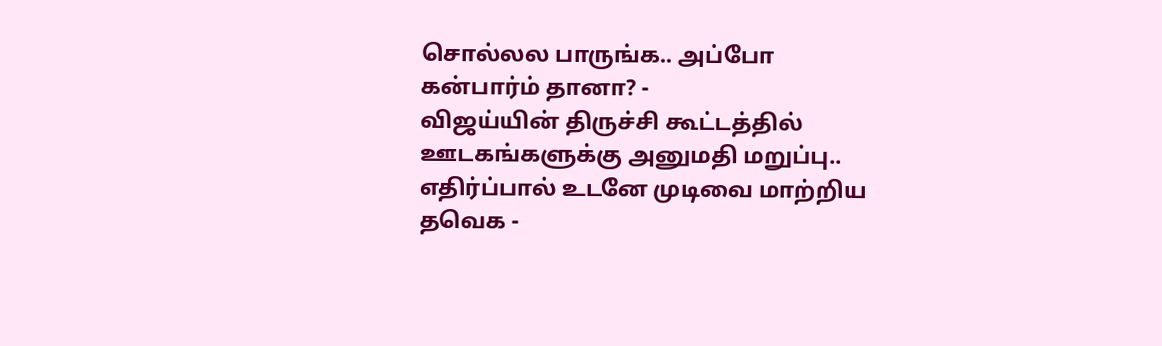சொல்லல பாருங்க.. அப்போ கன்பார்ம் தானா? -
விஜய்யின் திருச்சி கூட்டத்தில் ஊடகங்களுக்கு அனுமதி மறுப்பு.. எதிர்ப்பால் உடனே முடிவை மாற்றிய தவெக -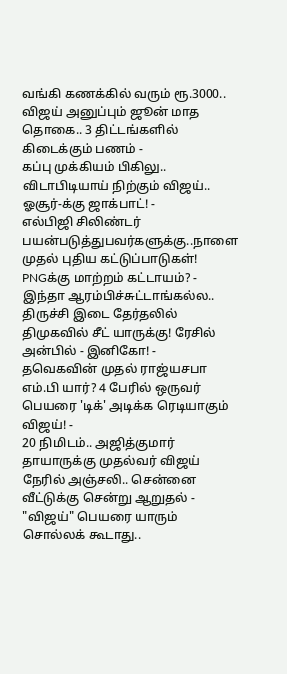வங்கி கணக்கில் வரும் ரூ.3000.. விஜய் அனுப்பும் ஜூன் மாத தொகை.. 3 திட்டங்களில் கிடைக்கும் பணம் -
கப்பு முக்கியம் பிகிலு.. விடாபிடியாய் நிற்கும் விஜய்.. ஓசூர்-க்கு ஜாக்பாட்! -
எல்பிஜி சிலிண்டர் பயன்படுத்துபவர்களுக்கு..நாளை முதல் புதிய கட்டுப்பாடுகள்! PNGக்கு மாற்றம் கட்டாயம்? -
இந்தா ஆரம்பிச்சுட்டாங்கல்ல.. திருச்சி இடை தேர்தலில் திமுகவில் சீட் யாருக்கு! ரேசில் அன்பில் - இனிகோ! -
தவெகவின் முதல் ராஜ்யசபா எம்.பி யார்? 4 பேரில் ஒருவர் பெயரை 'டிக்' அடிக்க ரெடியாகும் விஜய்! -
20 நிமிடம்.. அஜித்குமார் தாயாருக்கு முதல்வர் விஜய் நேரில் அஞ்சலி.. சென்னை வீட்டுக்கு சென்று ஆறுதல் -
"விஜய்" பெயரை யாரும் சொல்லக் கூடாது..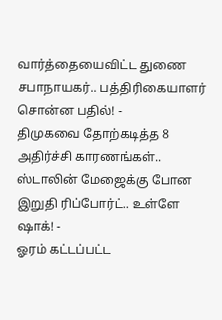வார்த்தையைவிட்ட துணை சபாநாயகர்.. பத்திரிகையாளர் சொன்ன பதில்! -
திமுகவை தோற்கடித்த 8 அதிர்ச்சி காரணங்கள்.. ஸ்டாலின் மேஜைக்கு போன இறுதி ரிப்போர்ட்.. உள்ளே ஷாக்! -
ஓரம் கட்டப்பட்ட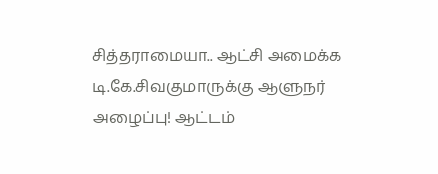சித்தராமையா.. ஆட்சி அமைக்க டி.கே.சிவகுமாருக்கு ஆளுநர் அழைப்பு! ஆட்டம்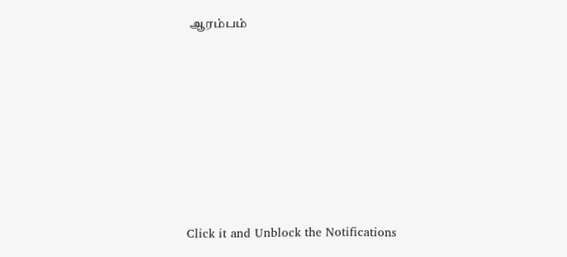ஆரம்பம்












Click it and Unblock the Notifications